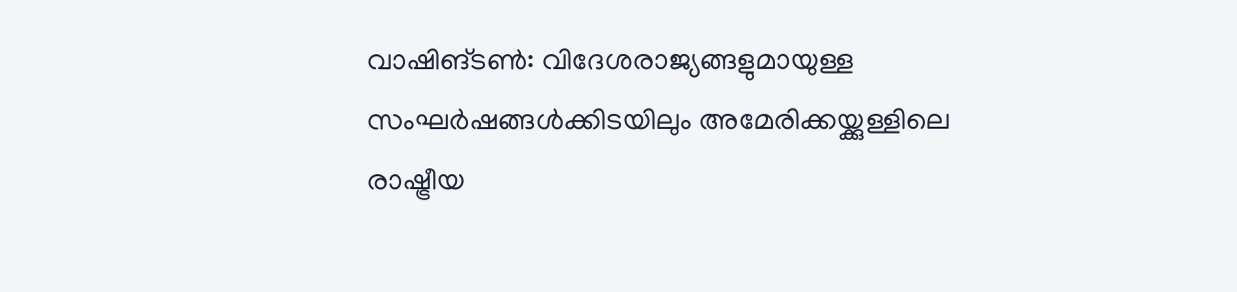വാഷിങ്ടൺ: വിദേശരാജ്യങ്ങളുമായുള്ള സംഘർഷങ്ങൾക്കിടയിലും അമേരിക്കയ്ക്കുള്ളിലെ രാഷ്ട്രീയ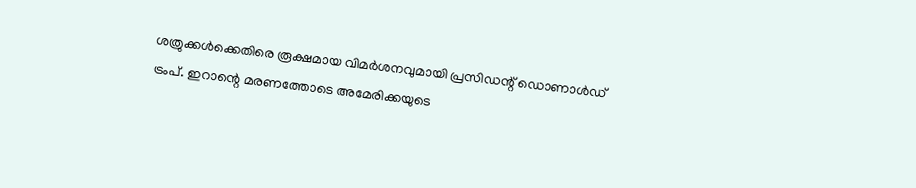ശത്രുക്കൾക്കെതിരെ രൂക്ഷമായ വിമർശനവുമായി പ്രസിഡന്റ് ഡൊണാൾഡ് ട്രംപ്. ഇറാന്റെ മരണത്തോടെ അമേരിക്കയുടെ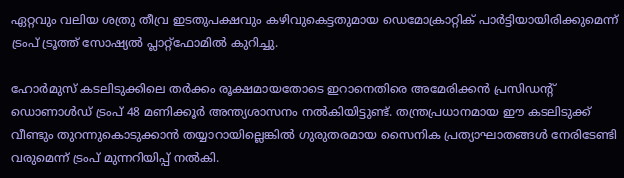ഏറ്റവും വലിയ ശത്രു തീവ്ര ഇടതുപക്ഷവും കഴിവുകെട്ടതുമായ ഡെമോക്രാറ്റിക് പാർട്ടിയായിരിക്കുമെന്ന് ട്രംപ് ട്രൂത്ത് സോഷ്യൽ പ്ലാറ്റ്ഫോമിൽ കുറിച്ചു.

ഹോർമുസ് കടലിടുക്കിലെ തർക്കം രൂക്ഷമായതോടെ ഇറാനെതിരെ അമേരിക്കൻ പ്രസിഡന്റ് ഡൊണാൾഡ് ട്രംപ് 48 മണിക്കൂർ അന്ത്യശാസനം നൽകിയിട്ടുണ്ട്. തന്ത്രപ്രധാനമായ ഈ കടലിടുക്ക് വീണ്ടും തുറന്നുകൊടുക്കാൻ തയ്യാറായില്ലെങ്കിൽ ഗുരുതരമായ സൈനിക പ്രത്യാഘാതങ്ങൾ നേരിടേണ്ടി വരുമെന്ന് ട്രംപ് മുന്നറിയിപ്പ് നൽകി.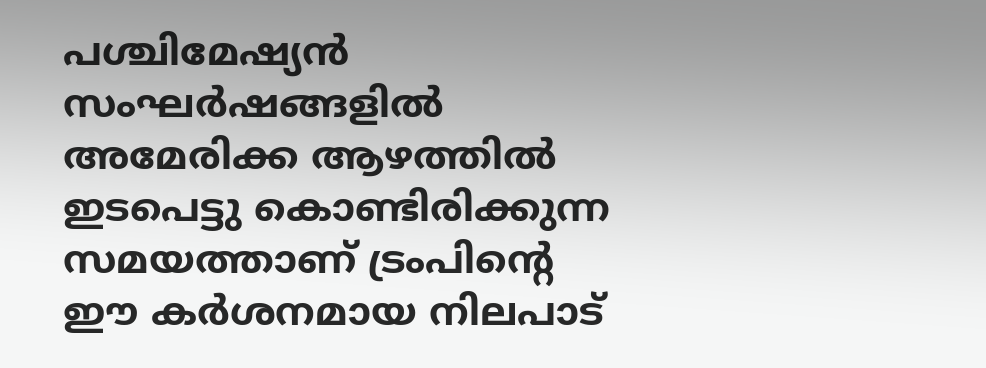പശ്ചിമേഷ്യൻ സംഘർഷങ്ങളിൽ അമേരിക്ക ആഴത്തിൽ ഇടപെട്ടു കൊണ്ടിരിക്കുന്ന സമയത്താണ് ട്രംപിന്റെ ഈ കർശനമായ നിലപാട്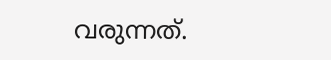വരുന്നത്.